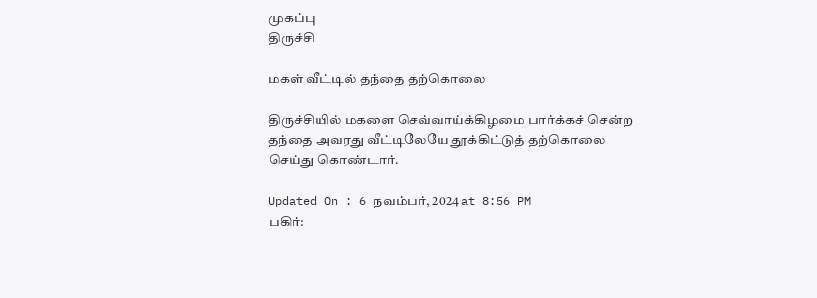முகப்பு
திருச்சி

மகள் வீட்டில் தந்தை தற்கொலை

திருச்சியில் மகளை செவ்வாய்க்கிழமை பார்க்கச் சென்ற தந்தை அவரது வீட்டிலேயே தூக்கிட்டுத் தற்கொலை செய்து கொண்டார்.

Updated On : 6 நவம்பர், 2024 at 8:56 PM
பகிர்: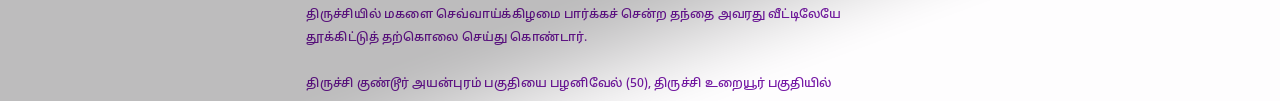திருச்சியில் மகளை செவ்வாய்க்கிழமை பார்க்கச் சென்ற தந்தை அவரது வீட்டிலேயே தூக்கிட்டுத் தற்கொலை செய்து கொண்டார்.

திருச்சி குண்டூர் அயன்புரம் பகுதியை பழனிவேல் (50), திருச்சி உறையூர் பகுதியில்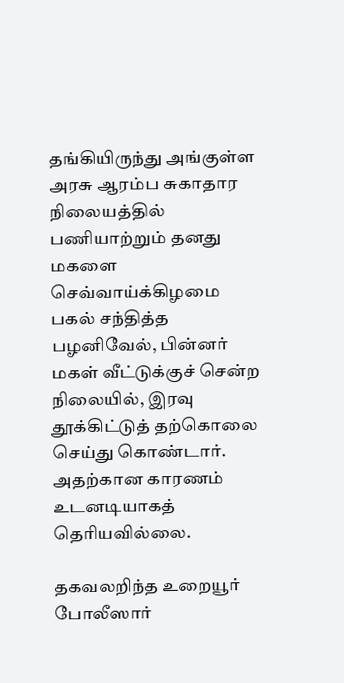தங்கியிருந்து அங்குள்ள அரசு ஆரம்ப சுகாதார நிலையத்தில் பணியாற்றும் தனது மகளை செவ்வாய்க்கிழமை பகல் சந்தித்த பழனிவேல், பின்னர் மகள் வீட்டுக்குச் சென்ற நிலையில், இரவு தூக்கிட்டுத் தற்கொலை செய்து கொண்டார். அதற்கான காரணம் உடனடியாகத் தெரியவில்லை.

தகவலறிந்த உறையூர் போலீஸார்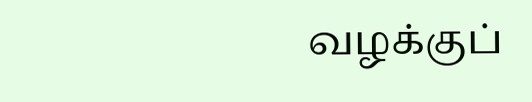வழக்குப்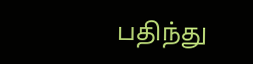பதிந்து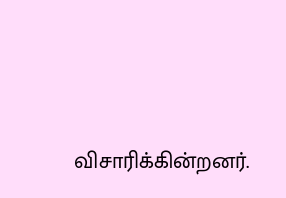விசாரிக்கின்றனர்.